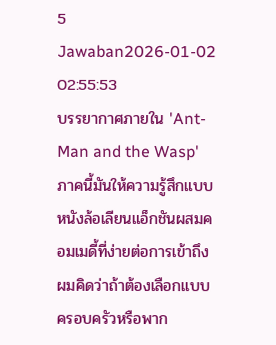5 Jawaban2026-01-02 02:55:53
บรรยากาศภายใน 'Ant-Man and the Wasp' ภาคนี้มันให้ความรู้สึกแบบหนังล้อเลียนแอ็กชันผสมคอมเมดี้ที่ง่ายต่อการเข้าถึง
ผมคิดว่าถ้าต้องเลือกแบบครอบครัวหรือพาก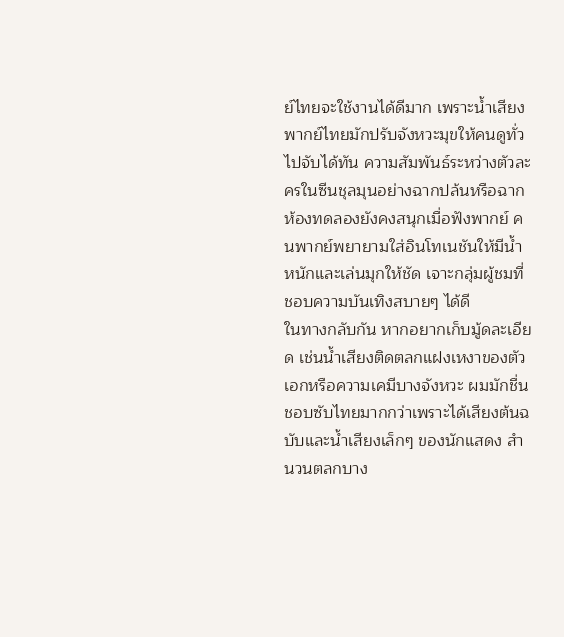ย์ไทยจะใช้งานได้ดีมาก เพราะน้ำเสียงพากย์ไทยมักปรับจังหวะมุขให้คนดูทั่วไปจับได้ทัน ความสัมพันธ์ระหว่างตัวละครในซีนชุลมุนอย่างฉากปล้นหรือฉากห้องทดลองยังคงสนุกเมื่อฟังพากย์ คนพากย์พยายามใส่อินโทเนชันให้มีน้ำหนักและเล่นมุกให้ชัด เจาะกลุ่มผู้ชมที่ชอบความบันเทิงสบายๆ ได้ดี
ในทางกลับกัน หากอยากเก็บมู้ดละเอียด เช่นน้ำเสียงติดตลกแฝงเหงาของตัวเอกหรือความเคมีบางจังหวะ ผมมักชื่นชอบซับไทยมากกว่าเพราะได้เสียงต้นฉบับและน้ำเสียงเล็กๆ ของนักแสดง สำนวนตลกบาง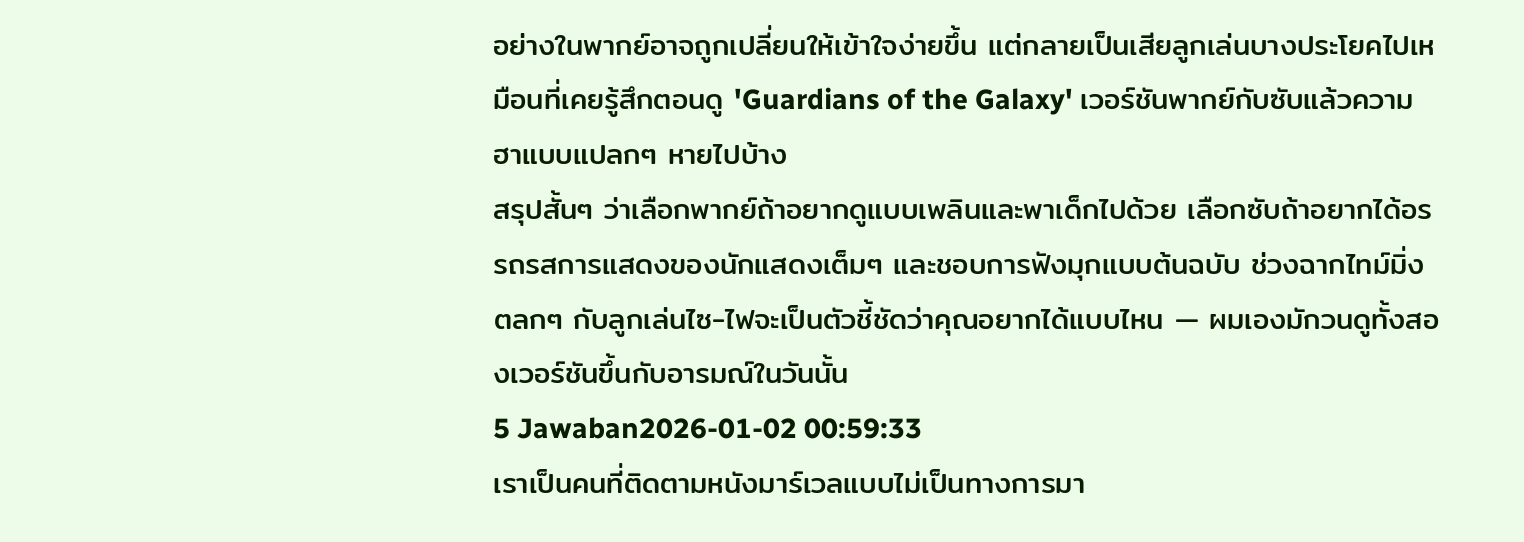อย่างในพากย์อาจถูกเปลี่ยนให้เข้าใจง่ายขึ้น แต่กลายเป็นเสียลูกเล่นบางประโยคไปเหมือนที่เคยรู้สึกตอนดู 'Guardians of the Galaxy' เวอร์ชันพากย์กับซับแล้วความฮาแบบแปลกๆ หายไปบ้าง
สรุปสั้นๆ ว่าเลือกพากย์ถ้าอยากดูแบบเพลินและพาเด็กไปด้วย เลือกซับถ้าอยากได้อรรถรสการแสดงของนักแสดงเต็มๆ และชอบการฟังมุกแบบต้นฉบับ ช่วงฉากไทม์มิ่งตลกๆ กับลูกเล่นไซ-ไฟจะเป็นตัวชี้ชัดว่าคุณอยากได้แบบไหน — ผมเองมักวนดูทั้งสองเวอร์ชันขึ้นกับอารมณ์ในวันนั้น
5 Jawaban2026-01-02 00:59:33
เราเป็นคนที่ติดตามหนังมาร์เวลแบบไม่เป็นทางการมา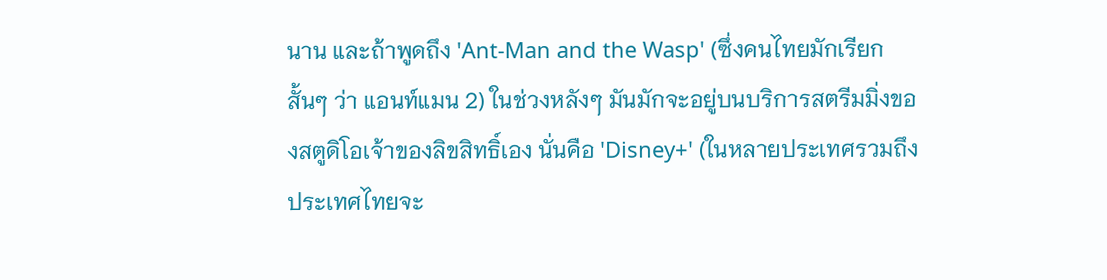นาน และถ้าพูดถึง 'Ant-Man and the Wasp' (ซึ่งคนไทยมักเรียกสั้นๆ ว่า แอนท์แมน 2) ในช่วงหลังๆ มันมักจะอยู่บนบริการสตรีมมิ่งของสตูดิโอเจ้าของลิขสิทธิ์เอง นั่นคือ 'Disney+' (ในหลายประเทศรวมถึงประเทศไทยจะ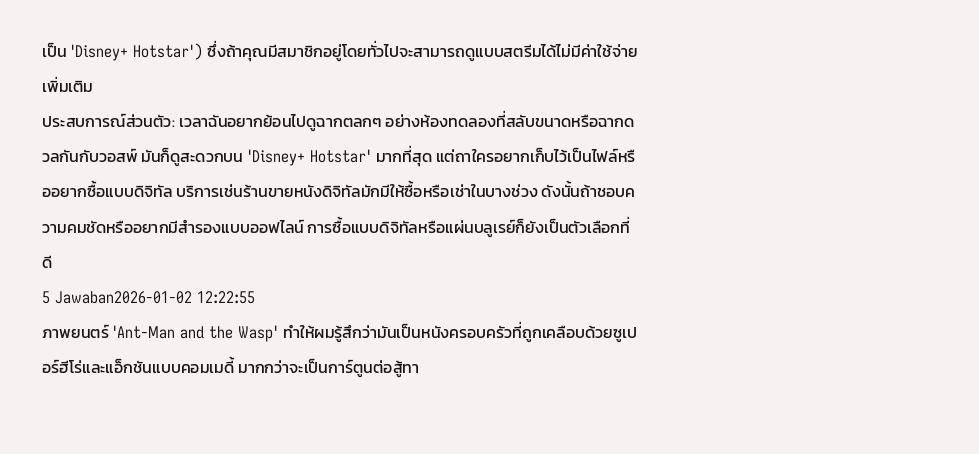เป็น 'Disney+ Hotstar') ซึ่งถ้าคุณมีสมาชิกอยู่โดยทั่วไปจะสามารถดูแบบสตรีมได้ไม่มีค่าใช้จ่ายเพิ่มเติม
ประสบการณ์ส่วนตัว: เวลาฉันอยากย้อนไปดูฉากตลกๆ อย่างห้องทดลองที่สลับขนาดหรือฉากดวลกันกับวอสพ์ มันก็ดูสะดวกบน 'Disney+ Hotstar' มากที่สุด แต่ถาใครอยากเก็บไว้เป็นไฟล์หรืออยากซื้อแบบดิจิทัล บริการเช่นร้านขายหนังดิจิทัลมักมีให้ซื้อหรือเช่าในบางช่วง ดังนั้นถ้าชอบความคมชัดหรืออยากมีสำรองแบบออฟไลน์ การซื้อแบบดิจิทัลหรือแผ่นบลูเรย์ก็ยังเป็นตัวเลือกที่ดี
5 Jawaban2026-01-02 12:22:55
ภาพยนตร์ 'Ant-Man and the Wasp' ทำให้ผมรู้สึกว่ามันเป็นหนังครอบครัวที่ถูกเคลือบด้วยซูเปอร์ฮีโร่และแอ็กชันแบบคอมเมดี้ มากกว่าจะเป็นการ์ตูนต่อสู้ทา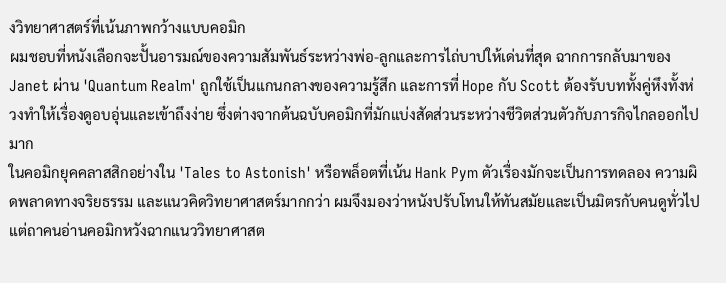งวิทยาศาสตร์ที่เน้นภาพกว้างแบบคอมิก
ผมชอบที่หนังเลือกจะปั้นอารมณ์ของความสัมพันธ์ระหว่างพ่อ-ลูกและการไถ่บาปให้เด่นที่สุด ฉากการกลับมาของ Janet ผ่าน 'Quantum Realm' ถูกใช้เป็นแกนกลางของความรู้สึก และการที่ Hope กับ Scott ต้องรับบททั้งคู่หึงทั้งห่วงทำให้เรื่องดูอบอุ่นและเข้าถึงง่าย ซึ่งต่างจากต้นฉบับคอมิกที่มักแบ่งสัดส่วนระหว่างชีวิตส่วนตัวกับภารกิจไกลออกไปมาก
ในคอมิกยุคคลาสสิกอย่างใน 'Tales to Astonish' หรือพล็อตที่เน้น Hank Pym ตัวเรื่องมักจะเป็นการทดลอง ความผิดพลาดทางจริยธรรม และแนวคิดวิทยาศาสตร์มากกว่า ผมจึงมองว่าหนังปรับโทนให้ทันสมัยและเป็นมิตรกับคนดูทั่วไป แต่ถาคนอ่านคอมิกหวังฉากแนววิทยาศาสต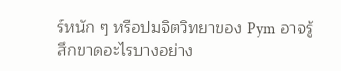ร์หนัก ๆ หรือปมจิตวิทยาของ Pym อาจรู้สึกขาดอะไรบางอย่าง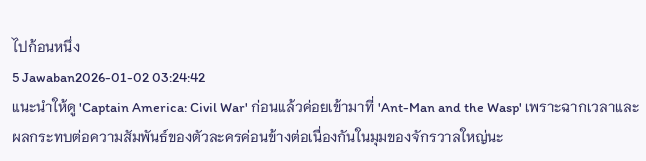ไปก้อนหนึ่ง
5 Jawaban2026-01-02 03:24:42
แนะนำให้ดู 'Captain America: Civil War' ก่อนแล้วค่อยเข้ามาที่ 'Ant-Man and the Wasp' เพราะฉากเวลาและผลกระทบต่อความสัมพันธ์ของตัวละครค่อนข้างต่อเนื่องกันในมุมของจักรวาลใหญ่นะ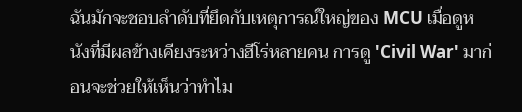ฉันมักจะชอบลำดับที่ยึดกับเหตุการณ์ใหญ่ของ MCU เมื่อดูหนังที่มีผลข้างเคียงระหว่างฮีโร่หลายคน การดู 'Civil War' มาก่อนจะช่วยให้เห็นว่าทำไม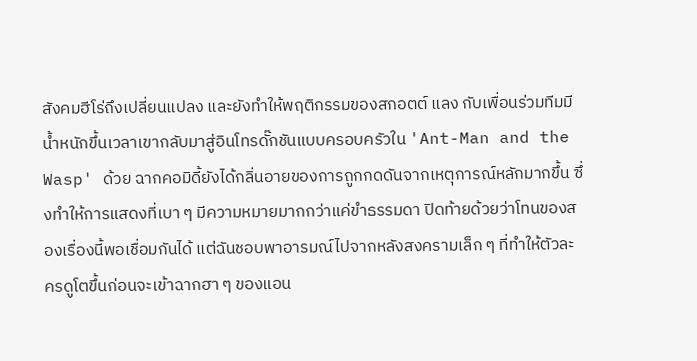สังคมฮีโร่ถึงเปลี่ยนแปลง และยังทำให้พฤติกรรมของสกอตต์ แลง กับเพื่อนร่วมทีมมีน้ำหนักขึ้นเวลาเขากลับมาสู่อินโทรดั๊กชันแบบครอบครัวใน 'Ant-Man and the Wasp' ด้วย ฉากคอมิดี้ยังได้กลิ่นอายของการถูกกดดันจากเหตุการณ์หลักมากขึ้น ซึ่งทำให้การแสดงที่เบา ๆ มีความหมายมากกว่าแค่ขำธรรมดา ปิดท้ายด้วยว่าโทนของสองเรื่องนี้พอเชื่อมกันได้ แต่ฉันชอบพาอารมณ์ไปจากหลังสงครามเล็ก ๆ ที่ทำให้ตัวละครดูโตขึ้นก่อนจะเข้าฉากฮา ๆ ของแอน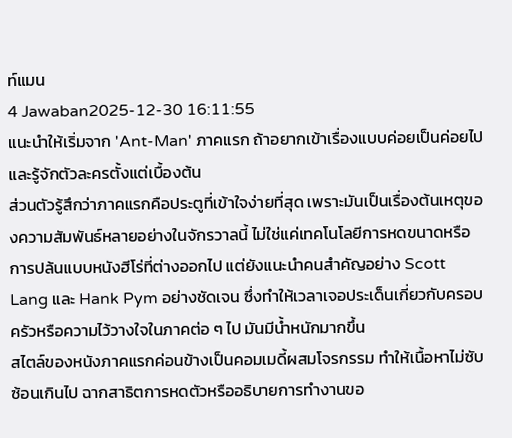ท์แมน
4 Jawaban2025-12-30 16:11:55
แนะนำให้เริ่มจาก 'Ant-Man' ภาคแรก ถ้าอยากเข้าเรื่องแบบค่อยเป็นค่อยไปและรู้จักตัวละครตั้งแต่เบื้องต้น
ส่วนตัวรู้สึกว่าภาคแรกคือประตูที่เข้าใจง่ายที่สุด เพราะมันเป็นเรื่องต้นเหตุของความสัมพันธ์หลายอย่างในจักรวาลนี้ ไม่ใช่แค่เทคโนโลยีการหดขนาดหรือการปล้นแบบหนังฮีโร่ที่ต่างออกไป แต่ยังแนะนำคนสำคัญอย่าง Scott Lang และ Hank Pym อย่างชัดเจน ซึ่งทำให้เวลาเจอประเด็นเกี่ยวกับครอบครัวหรือความไว้วางใจในภาคต่อ ๆ ไป มันมีน้ำหนักมากขึ้น
สไตล์ของหนังภาคแรกค่อนข้างเป็นคอมเมดี้ผสมโจรกรรม ทำให้เนื้อหาไม่ซับซ้อนเกินไป ฉากสาธิตการหดตัวหรืออธิบายการทำงานขอ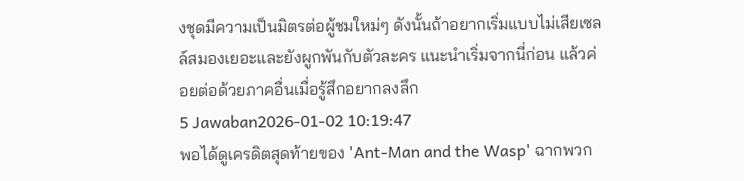งชุดมีความเป็นมิตรต่อผู้ชมใหม่ๆ ดังนั้นถ้าอยากเริ่มแบบไม่เสียเซลล์สมองเยอะและยังผูกพันกับตัวละคร แนะนำเริ่มจากนี่ก่อน แล้วค่อยต่อด้วยภาคอื่นเมื่อรู้สึกอยากลงลึก
5 Jawaban2026-01-02 10:19:47
พอได้ดูเครดิตสุดท้ายของ 'Ant-Man and the Wasp' ฉากพวก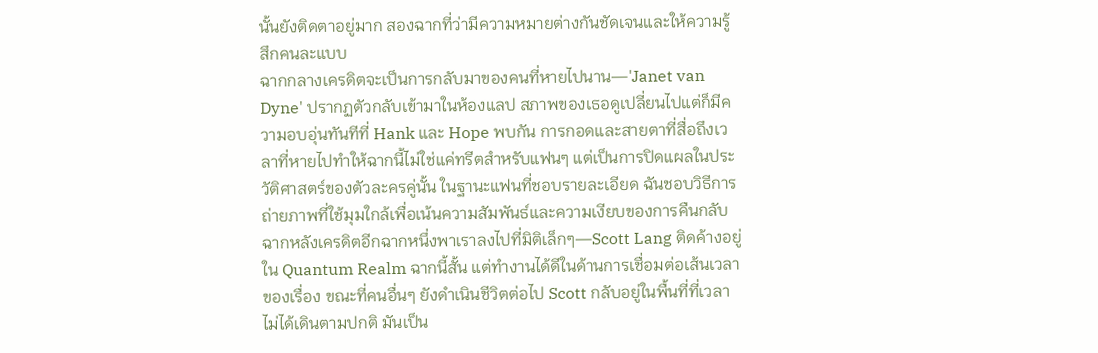นั้นยังติดตาอยู่มาก สองฉากที่ว่ามีความหมายต่างกันชัดเจนและให้ความรู้สึกคนละแบบ
ฉากกลางเครดิตจะเป็นการกลับมาของคนที่หายไปนาน—'Janet van Dyne' ปรากฏตัวกลับเข้ามาในห้องแลป สภาพของเธอดูเปลี่ยนไปแต่ก็มีความอบอุ่นทันทีที่ Hank และ Hope พบกัน การกอดและสายตาที่สื่อถึงเวลาที่หายไปทำให้ฉากนี้ไม่ใช่แค่ทรีตสำหรับแฟนๆ แต่เป็นการปิดแผลในประวัติศาสตร์ของตัวละครคู่นั้น ในฐานะแฟนที่ชอบรายละเอียด ฉันชอบวิธีการถ่ายภาพที่ใช้มุมใกล้เพื่อเน้นความสัมพันธ์และความเงียบของการคืนกลับ
ฉากหลังเครดิตอีกฉากหนึ่งพาเราลงไปที่มิติเล็กๆ—Scott Lang ติดค้างอยู่ใน Quantum Realm ฉากนี้สั้น แต่ทำงานได้ดีในด้านการเชื่อมต่อเส้นเวลาของเรื่อง ขณะที่คนอื่นๆ ยังดำเนินชีวิตต่อไป Scott กลับอยู่ในพื้นที่ที่เวลาไม่ได้เดินตามปกติ มันเป็น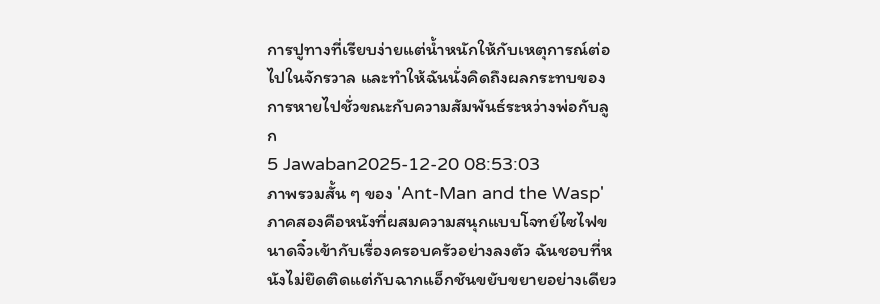การปูทางที่เรียบง่ายแต่น้ำหนักให้กับเหตุการณ์ต่อไปในจักรวาล และทำให้ฉันนั่งคิดถึงผลกระทบของการหายไปชั่วขณะกับความสัมพันธ์ระหว่างพ่อกับลูก
5 Jawaban2025-12-20 08:53:03
ภาพรวมสั้น ๆ ของ 'Ant-Man and the Wasp' ภาคสองคือหนังที่ผสมความสนุกแบบโจทย์ไซไฟขนาดจิ๋วเข้ากับเรื่องครอบครัวอย่างลงตัว ฉันชอบที่หนังไม่ยึดติดแต่กับฉากแอ็กชันขยับขยายอย่างเดียว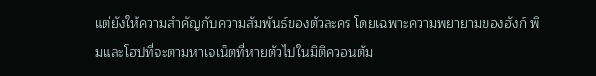แต่ยังให้ความสำคัญกับความสัมพันธ์ของตัวละคร โดยเฉพาะความพยายามของฮังก์ พิมและโฮปที่จะตามหาเจเน็ตที่หายตัวไปในมิติควอนตัม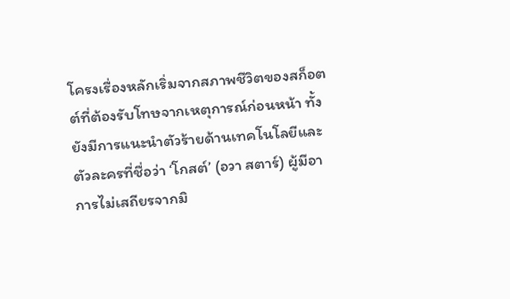โครงเรื่องหลักเริ่มจากสภาพชีวิตของสก็อตต์ที่ต้องรับโทษจากเหตุการณ์ก่อนหน้า ทั้งยังมีการแนะนำตัวร้ายด้านเทคโนโลยีและตัวละครที่ชื่อว่า ‘โกสต์’ (อวา สตาร์) ผู้มีอาการไม่เสถียรจากมิ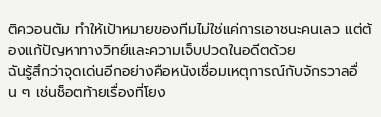ติควอนตัม ทำให้เป้าหมายของทีมไม่ใช่แค่การเอาชนะคนเลว แต่ต้องแก้ปัญหาทางวิทย์และความเจ็บปวดในอดีตด้วย
ฉันรู้สึกว่าจุดเด่นอีกอย่างคือหนังเชื่อมเหตุการณ์กับจักรวาลอื่น ๆ เช่นช็อตท้ายเรื่องที่โยง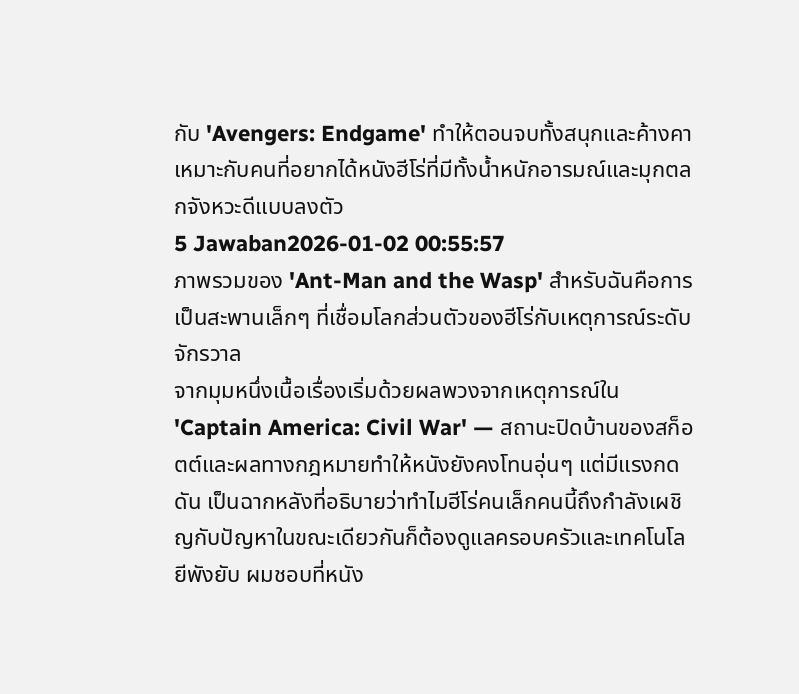กับ 'Avengers: Endgame' ทำให้ตอนจบทั้งสนุกและค้างคา เหมาะกับคนที่อยากได้หนังฮีโร่ที่มีทั้งน้ำหนักอารมณ์และมุกตลกจังหวะดีแบบลงตัว
5 Jawaban2026-01-02 00:55:57
ภาพรวมของ 'Ant-Man and the Wasp' สำหรับฉันคือการเป็นสะพานเล็กๆ ที่เชื่อมโลกส่วนตัวของฮีโร่กับเหตุการณ์ระดับจักรวาล
จากมุมหนึ่งเนื้อเรื่องเริ่มด้วยผลพวงจากเหตุการณ์ใน 'Captain America: Civil War' — สถานะปิดบ้านของสก็อตต์และผลทางกฎหมายทำให้หนังยังคงโทนอุ่นๆ แต่มีแรงกดดัน เป็นฉากหลังที่อธิบายว่าทำไมฮีโร่คนเล็กคนนี้ถึงกำลังเผชิญกับปัญหาในขณะเดียวกันก็ต้องดูแลครอบครัวและเทคโนโลยีพังยับ ผมชอบที่หนัง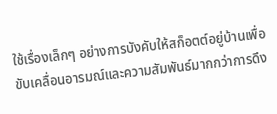ใช้เรื่องเล็กๆ อย่างการบังคับให้สก็อตต์อยู่บ้านเพื่อขับเคลื่อนอารมณ์และความสัมพันธ์มากกว่าการดึง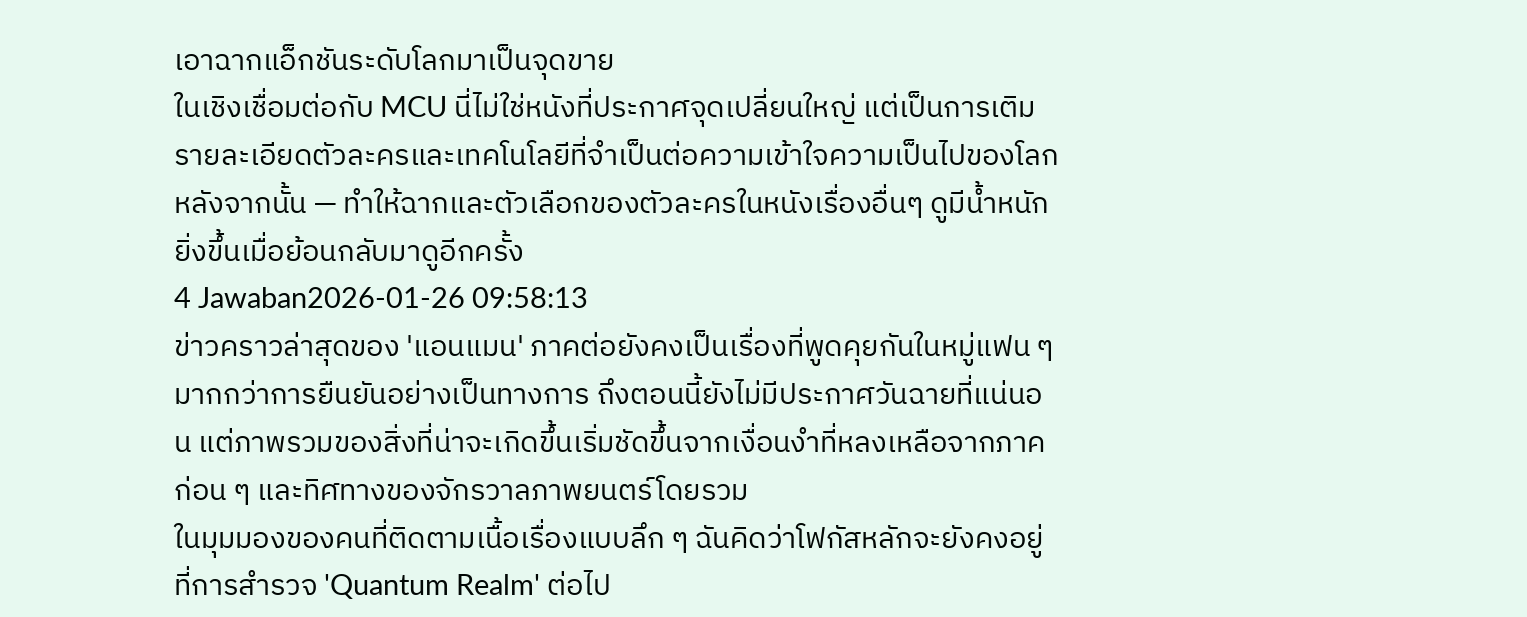เอาฉากแอ็กชันระดับโลกมาเป็นจุดขาย
ในเชิงเชื่อมต่อกับ MCU นี่ไม่ใช่หนังที่ประกาศจุดเปลี่ยนใหญ่ แต่เป็นการเติมรายละเอียดตัวละครและเทคโนโลยีที่จำเป็นต่อความเข้าใจความเป็นไปของโลกหลังจากนั้น — ทำให้ฉากและตัวเลือกของตัวละครในหนังเรื่องอื่นๆ ดูมีน้ำหนักยิ่งขึ้นเมื่อย้อนกลับมาดูอีกครั้ง
4 Jawaban2026-01-26 09:58:13
ข่าวคราวล่าสุดของ 'แอนแมน' ภาคต่อยังคงเป็นเรื่องที่พูดคุยกันในหมู่แฟน ๆ มากกว่าการยืนยันอย่างเป็นทางการ ถึงตอนนี้ยังไม่มีประกาศวันฉายที่แน่นอน แต่ภาพรวมของสิ่งที่น่าจะเกิดขึ้นเริ่มชัดขึ้นจากเงื่อนงำที่หลงเหลือจากภาคก่อน ๆ และทิศทางของจักรวาลภาพยนตร์โดยรวม
ในมุมมองของคนที่ติดตามเนื้อเรื่องแบบลึก ๆ ฉันคิดว่าโฟกัสหลักจะยังคงอยู่ที่การสำรวจ 'Quantum Realm' ต่อไป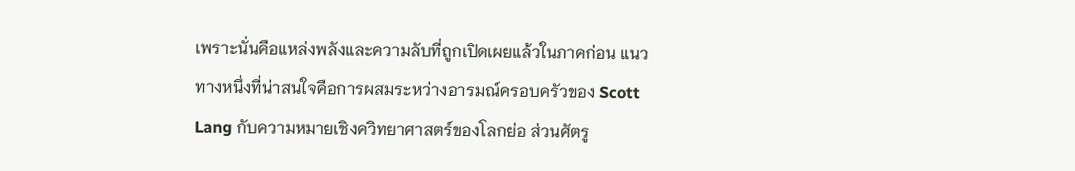เพราะนั่นคือแหล่งพลังและความลับที่ถูกเปิดเผยแล้วในภาคก่อน แนวทางหนึ่งที่น่าสนใจคือการผสมระหว่างอารมณ์ครอบครัวของ Scott Lang กับความหมายเชิงควิทยาศาสตร์ของโลกย่อ ส่วนศัตรู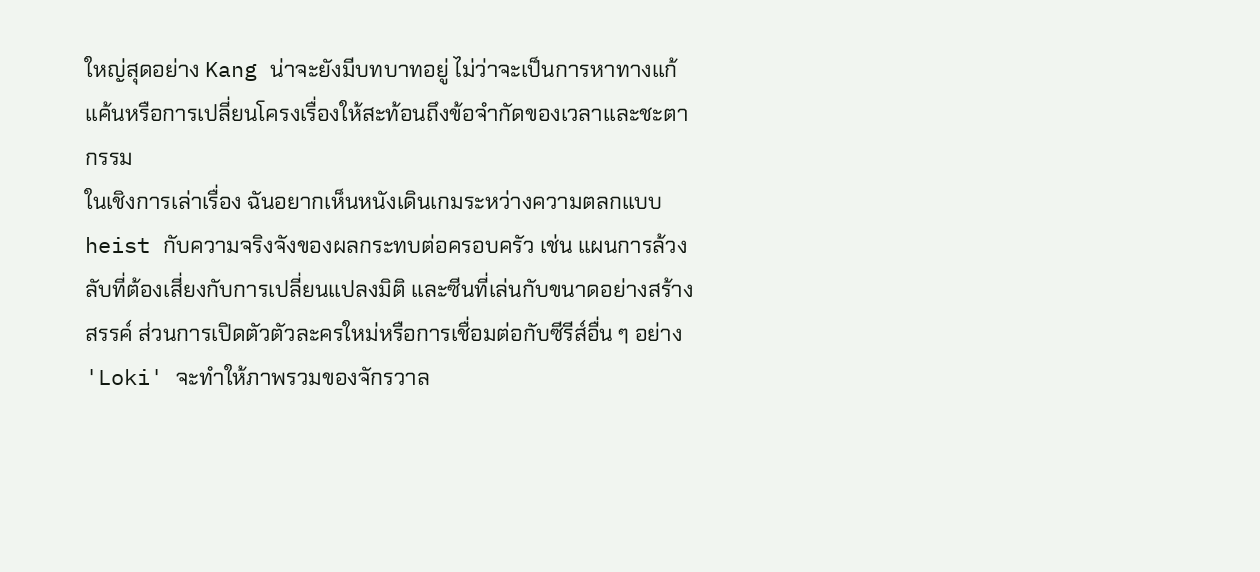ใหญ่สุดอย่าง Kang น่าจะยังมีบทบาทอยู่ ไม่ว่าจะเป็นการหาทางแก้แค้นหรือการเปลี่ยนโครงเรื่องให้สะท้อนถึงข้อจำกัดของเวลาและชะตากรรม
ในเชิงการเล่าเรื่อง ฉันอยากเห็นหนังเดินเกมระหว่างความตลกแบบ heist กับความจริงจังของผลกระทบต่อครอบครัว เช่น แผนการล้วงลับที่ต้องเสี่ยงกับการเปลี่ยนแปลงมิติ และซีนที่เล่นกับขนาดอย่างสร้างสรรค์ ส่วนการเปิดตัวตัวละครใหม่หรือการเชื่อมต่อกับซีรีส์อื่น ๆ อย่าง 'Loki' จะทำให้ภาพรวมของจักรวาล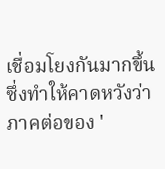เชื่อมโยงกันมากขึ้น ซึ่งทำให้คาดหวังว่าภาคต่อของ '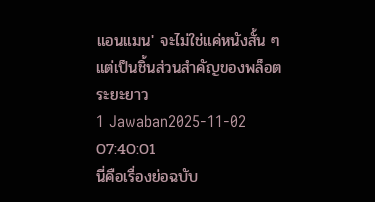แอนแมน' จะไม่ใช่แค่หนังสั้น ๆ แต่เป็นชิ้นส่วนสำคัญของพล็อตระยะยาว
1 Jawaban2025-11-02 07:40:01
นี่คือเรื่องย่อฉบับ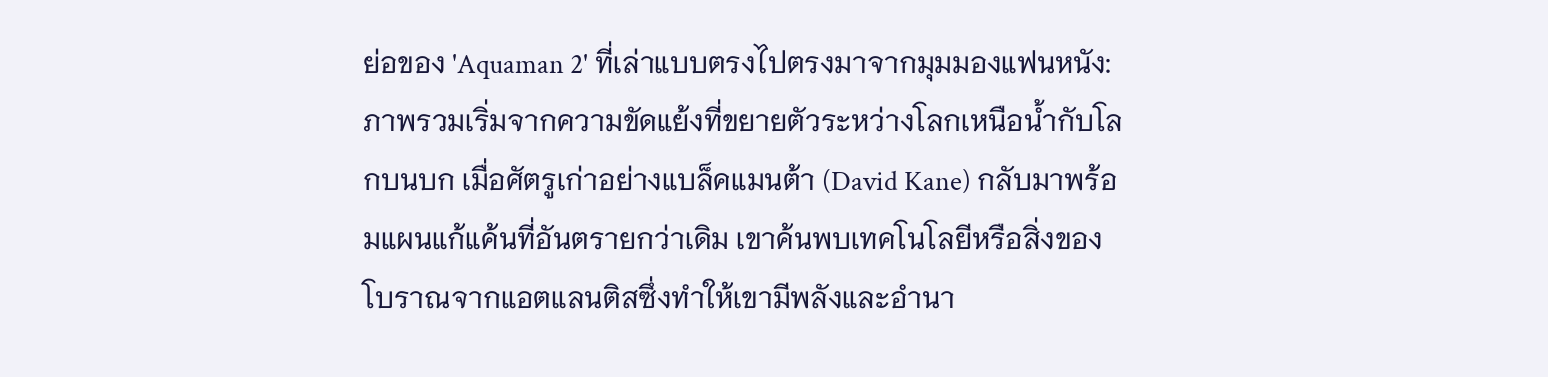ย่อของ 'Aquaman 2' ที่เล่าแบบตรงไปตรงมาจากมุมมองแฟนหนัง: ภาพรวมเริ่มจากความขัดแย้งที่ขยายตัวระหว่างโลกเหนือน้ำกับโลกบนบก เมื่อศัตรูเก่าอย่างแบล็คแมนต้า (David Kane) กลับมาพร้อมแผนแก้แค้นที่อันตรายกว่าเดิม เขาค้นพบเทคโนโลยีหรือสิ่งของโบราณจากแอตแลนติสซึ่งทำให้เขามีพลังและอำนา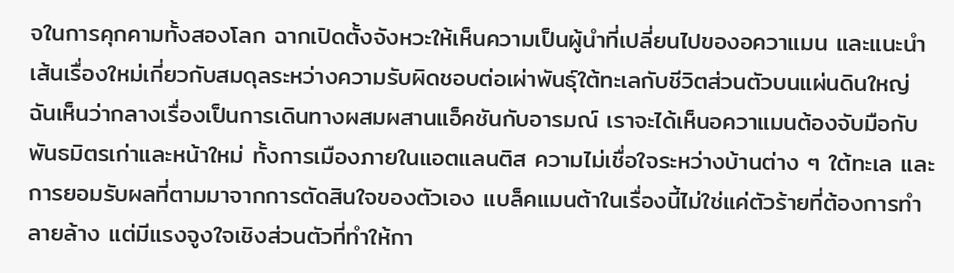จในการคุกคามทั้งสองโลก ฉากเปิดตั้งจังหวะให้เห็นความเป็นผู้นำที่เปลี่ยนไปของอควาแมน และแนะนำเส้นเรื่องใหม่เกี่ยวกับสมดุลระหว่างความรับผิดชอบต่อเผ่าพันธุ์ใต้ทะเลกับชีวิตส่วนตัวบนแผ่นดินใหญ่
ฉันเห็นว่ากลางเรื่องเป็นการเดินทางผสมผสานแอ็คชันกับอารมณ์ เราจะได้เห็นอควาแมนต้องจับมือกับพันธมิตรเก่าและหน้าใหม่ ทั้งการเมืองภายในแอตแลนติส ความไม่เชื่อใจระหว่างบ้านต่าง ๆ ใต้ทะเล และการยอมรับผลที่ตามมาจากการตัดสินใจของตัวเอง แบล็คแมนต้าในเรื่องนี้ไม่ใช่แค่ตัวร้ายที่ต้องการทำลายล้าง แต่มีแรงจูงใจเชิงส่วนตัวที่ทำให้กา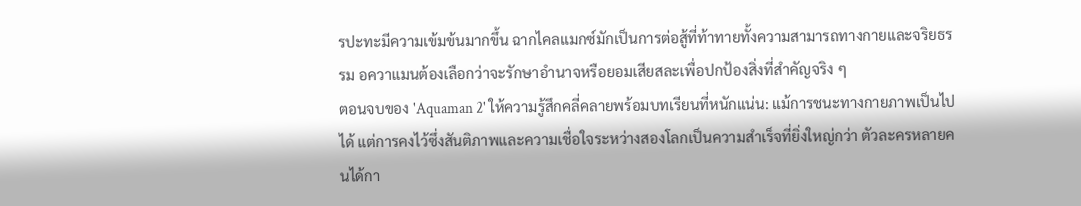รปะทะมีความเข้มข้นมากขึ้น ฉากไคลแมกซ์มักเป็นการต่อสู้ที่ท้าทายทั้งความสามารถทางกายและจริยธรรม อควาแมนต้องเลือกว่าจะรักษาอำนาจหรือยอมเสียสละเพื่อปกป้องสิ่งที่สำคัญจริง ๆ
ตอนจบของ 'Aquaman 2' ให้ความรู้สึกคลี่คลายพร้อมบทเรียนที่หนักแน่น: แม้การชนะทางกายภาพเป็นไปได้ แต่การคงไว้ซึ่งสันติภาพและความเชื่อใจระหว่างสองโลกเป็นความสำเร็จที่ยิ่งใหญ่กว่า ตัวละครหลายคนได้กา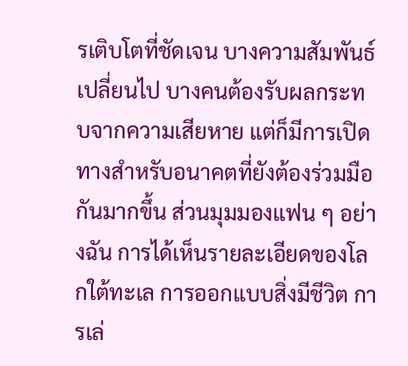รเติบโตที่ชัดเจน บางความสัมพันธ์เปลี่ยนไป บางคนต้องรับผลกระทบจากความเสียหาย แต่ก็มีการเปิดทางสำหรับอนาคตที่ยังต้องร่วมมือกันมากขึ้น ส่วนมุมมองแฟน ๆ อย่างฉัน การได้เห็นรายละเอียดของโลกใต้ทะเล การออกแบบสิ่งมีชีวิต การเล่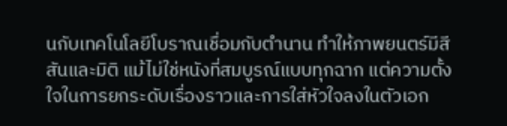นกับเทคโนโลยีโบราณเชื่อมกับตำนาน ทำให้ภาพยนตร์มีสีสันและมิติ แม้ไม่ใช่หนังที่สมบูรณ์แบบทุกฉาก แต่ความตั้งใจในการยกระดับเรื่องราวและการใส่หัวใจลงในตัวเอก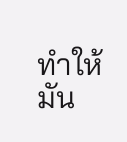ทำให้มัน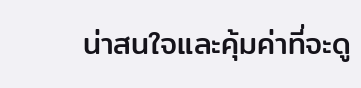น่าสนใจและคุ้มค่าที่จะดู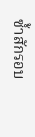ซ้ำสักรอบ